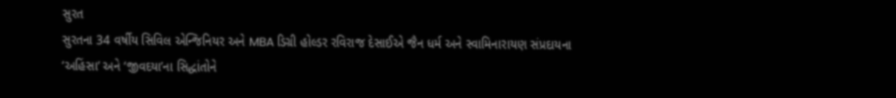સુરત
સુરતના 34 વર્ષીય સિવિલ એન્જિનિયર અને MBA ડિગ્રી હોલ્ડર રવિરાજ દેસાઈએ જૈન ધર્મ અને સ્વામિનારાયણ સંપ્રદાયના
‘અહિંસા’ અને ‘જીવદયા’ના સિદ્ધાંતોને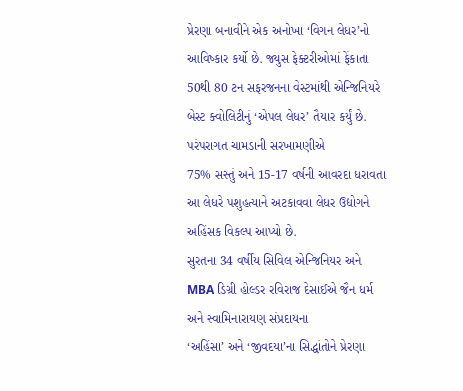પ્રેરણા બનાવીને એક અનોખા ‘વિગન લેધર’નો આવિષ્કાર કર્યો છે. જ્યુસ ફેક્ટરીઓમાં ફેંકાતા
50થી 80 ટન સફરજનના વેસ્ટમાંથી એન્જિનિયરે બેસ્ટ ક્વોલિટીનું ‘એપલ લેધર’ તૈયાર કર્યું છે. પરંપરાગત ચામડાની સરખામણીએ
75% સસ્તું અને 15-17 વર્ષની આવરદા ધરાવતા આ લેધરે પશુહત્યાને અટકાવવા લેધર ઉદ્યોગને અહિંસક વિકલ્પ આપ્યો છે.
સુરતના 34 વર્ષીય સિવિલ એન્જિનિયર અને MBA ડિગ્રી હોલ્ડર રવિરાજ દેસાઈએ જૈન ધર્મ અને સ્વામિનારાયણ સંપ્રદાયના
‘અહિંસા’ અને ‘જીવદયા’ના સિદ્ધાંતોને પ્રેરણા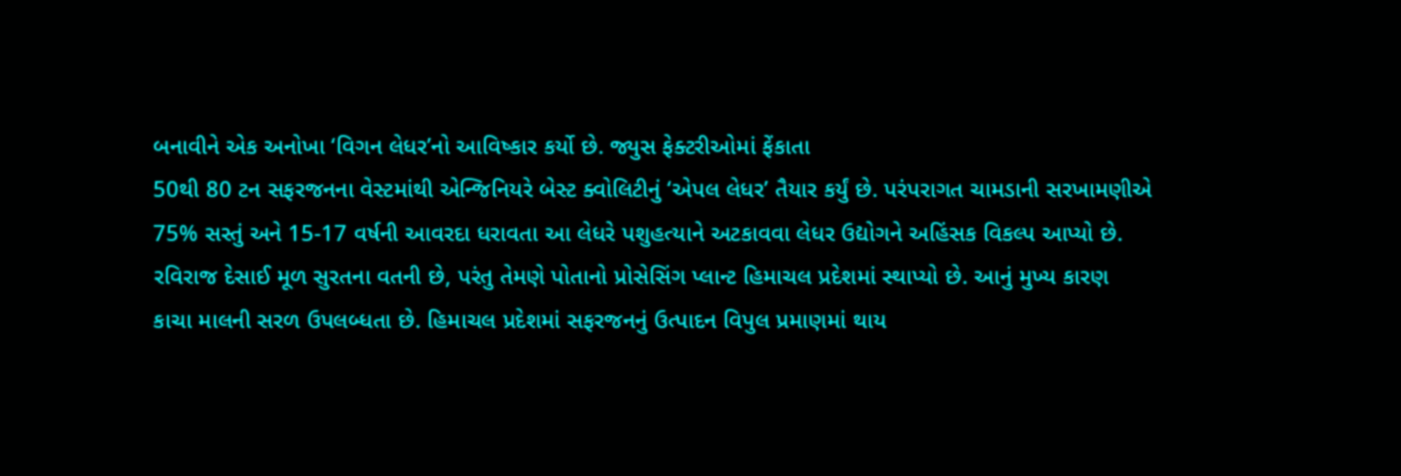બનાવીને એક અનોખા ‘વિગન લેધર’નો આવિષ્કાર કર્યો છે. જ્યુસ ફેક્ટરીઓમાં ફેંકાતા
50થી 80 ટન સફરજનના વેસ્ટમાંથી એન્જિનિયરે બેસ્ટ ક્વોલિટીનું ‘એપલ લેધર’ તૈયાર કર્યું છે. પરંપરાગત ચામડાની સરખામણીએ
75% સસ્તું અને 15-17 વર્ષની આવરદા ધરાવતા આ લેધરે પશુહત્યાને અટકાવવા લેધર ઉદ્યોગને અહિંસક વિકલ્પ આપ્યો છે.
રવિરાજ દેસાઈ મૂળ સુરતના વતની છે, પરંતુ તેમણે પોતાનો પ્રોસેસિંગ પ્લાન્ટ હિમાચલ પ્રદેશમાં સ્થાપ્યો છે. આનું મુખ્ય કારણ
કાચા માલની સરળ ઉપલબ્ધતા છે. હિમાચલ પ્રદેશમાં સફરજનનું ઉત્પાદન વિપુલ પ્રમાણમાં થાય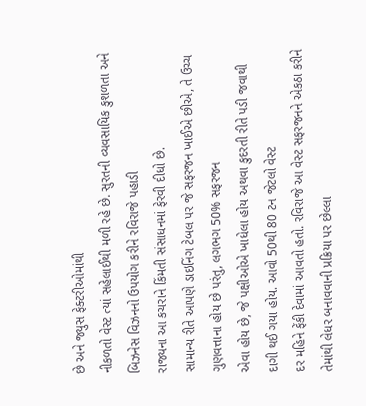છે અને જ્યુસ ફેક્ટરીઓમાંથી
નીકળતો વેસ્ટ ત્યાં સહેલાઈથી મળી રહે છે. સુરતની વ્યવસાયિક કુશળતા અને બિઝનેસ વિઝનનો ઉપયોગ કરીને રવિરાજે પહાડી
રાજ્યના આ કચરાને કિંમતી સંસાધનમાં ફેરવી દીધો છે.
સામાન્ય રીતે આપણે ડાઇનિંગ ટેબલ પર જે સફરજન ખાઈએ છીએ, તે ઉચ્ચ ગુણવત્તાના હોય છે પરંતુ, લગભગ 50% સફરજન
એવા હોય છે, જે પક્ષીઓએ ખાધેલા હોય અથવા કુદરતી રીતે પડી જવાથી દાગી થઈ ગયા હોય. આવો 50થી 80 ટન જેટલો વેસ્ટ
દર મહિને ફેંકી દેવામાં આવતો હતો. રવિરાજે આ વેસ્ટ સફરજનને એકઠા કરીને તેમાંથી લેધર બનાવવાની પ્રક્રિયા પર છેલ્લા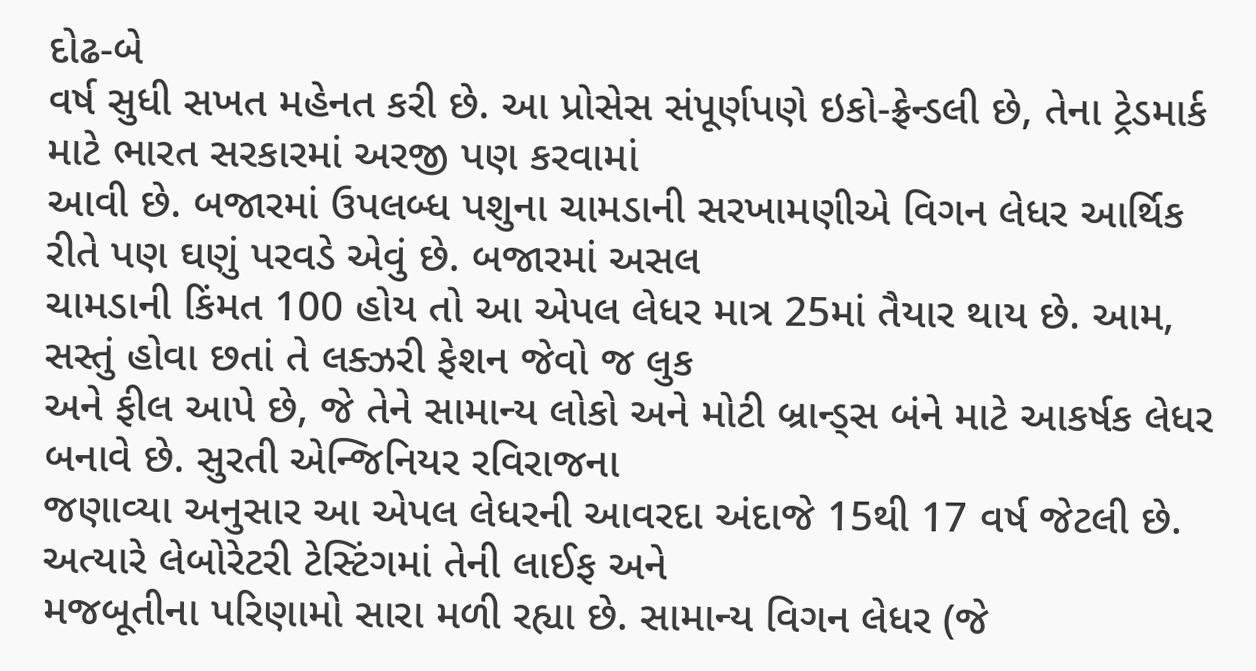દોઢ-બે
વર્ષ સુધી સખત મહેનત કરી છે. આ પ્રોસેસ સંપૂર્ણપણે ઇકો-ફ્રેન્ડલી છે, તેના ટ્રેડમાર્ક માટે ભારત સરકારમાં અરજી પણ કરવામાં
આવી છે. બજારમાં ઉપલબ્ધ પશુના ચામડાની સરખામણીએ વિગન લેધર આર્થિક રીતે પણ ઘણું પરવડે એવું છે. બજારમાં અસલ
ચામડાની કિંમત 100 હોય તો આ એપલ લેધર માત્ર 25માં તૈયાર થાય છે. આમ, સસ્તું હોવા છતાં તે લક્ઝરી ફેશન જેવો જ લુક
અને ફીલ આપે છે, જે તેને સામાન્ય લોકો અને મોટી બ્રાન્ડ્સ બંને માટે આકર્ષક લેધર બનાવે છે. સુરતી એન્જિનિયર રવિરાજના
જણાવ્યા અનુસાર આ એપલ લેધરની આવરદા અંદાજે 15થી 17 વર્ષ જેટલી છે. અત્યારે લેબોરેટરી ટેસ્ટિંગમાં તેની લાઈફ અને
મજબૂતીના પરિણામો સારા મળી રહ્યા છે. સામાન્ય વિગન લેધર (જે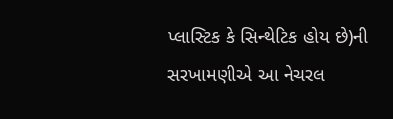પ્લાસ્ટિક કે સિન્થેટિક હોય છે)ની સરખામણીએ આ નેચરલ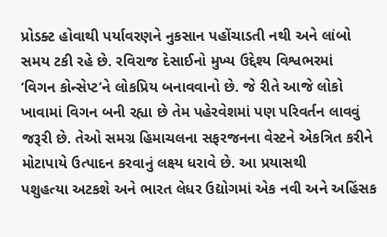પ્રોડક્ટ હોવાથી પર્યાવરણને નુકસાન પહોંચાડતી નથી અને લાંબો સમય ટકી રહે છે. રવિરાજ દેસાઈનો મુખ્ય ઉદ્દેશ્ય વિશ્વભરમાં
‘વિગન કોન્સેપ્ટ’ને લોકપ્રિય બનાવવાનો છે. જે રીતે આજે લોકો ખાવામાં વિગન બની રહ્યા છે તેમ પહેરવેશમાં પણ પરિવર્તન લાવવું
જરૂરી છે. તેઓ સમગ્ર હિમાચલના સફરજનના વેસ્ટને એકત્રિત કરીને મોટાપાયે ઉત્પાદન કરવાનું લક્ષ્ય ધરાવે છે. આ પ્રયાસથી
પશુહત્યા અટકશે અને ભારત લેધર ઉદ્યોગમાં એક નવી અને અહિંસક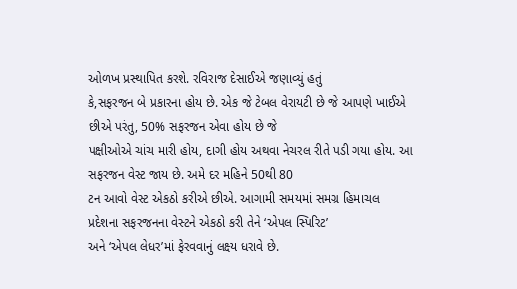ઓળખ પ્રસ્થાપિત કરશે. રવિરાજ દેસાઈએ જણાવ્યું હતું
કે,સફરજન બે પ્રકારના હોય છે. એક જે ટેબલ વેરાયટી છે જે આપણે ખાઈએ છીએ પરંતુ, 50% સફરજન એવા હોય છે જે
પક્ષીઓએ ચાંચ મારી હોય, દાગી હોય અથવા નેચરલ રીતે પડી ગયા હોય. આ સફરજન વેસ્ટ જાય છે. અમે દર મહિને 50થી 80
ટન આવો વેસ્ટ એકઠો કરીએ છીએ. આગામી સમયમાં સમગ્ર હિમાચલ પ્રદેશના સફરજનના વેસ્ટને એકઠો કરી તેને ‘એપલ સ્પિરિટ’
અને ‘એપલ લેધર’માં ફેરવવાનું લક્ષ્ય ધરાવે છે.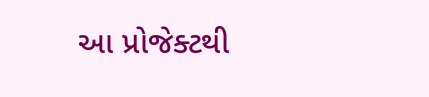આ પ્રોજેક્ટથી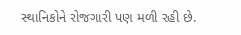સ્થાનિકોને રોજગારી પણ મળી રહી છે.